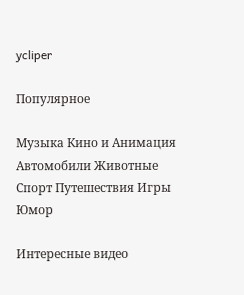ycliper

Популярное

Музыка Кино и Анимация Автомобили Животные Спорт Путешествия Игры Юмор

Интересные видео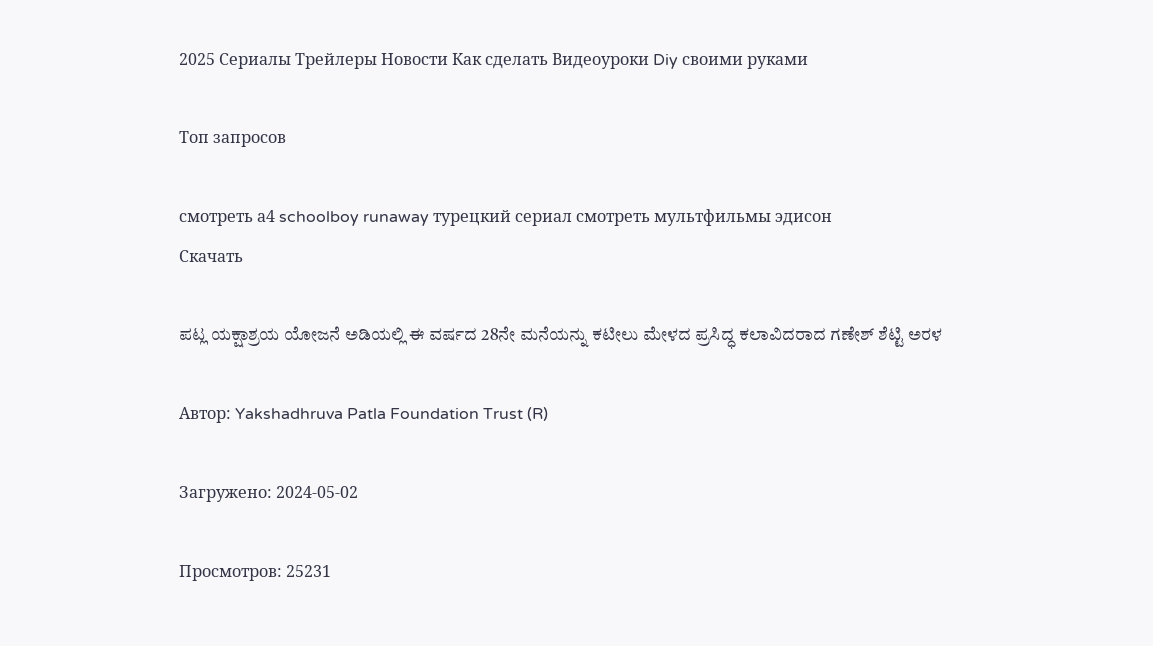2025 Сериалы Трейлеры Новости Как сделать Видеоуроки Diy своими руками

Топ запросов

смотреть а4 schoolboy runaway турецкий сериал смотреть мультфильмы эдисон
Скачать

ಪಟ್ಲ ಯಕ್ಷಾಶ್ರಯ ಯೋಜನೆ ಅಡಿಯಲ್ಲಿ ಈ ವರ್ಷದ 28ನೇ ಮನೆಯನ್ನು ಕಟೀಲು ಮೇಳದ ಪ್ರಸಿದ್ಧ ಕಲಾವಿದರಾದ ಗಣೇಶ್ ಶೆಟ್ಟಿ ಅರಳ

Автор: Yakshadhruva Patla Foundation Trust (R)

Загружено: 2024-05-02

Просмотров: 25231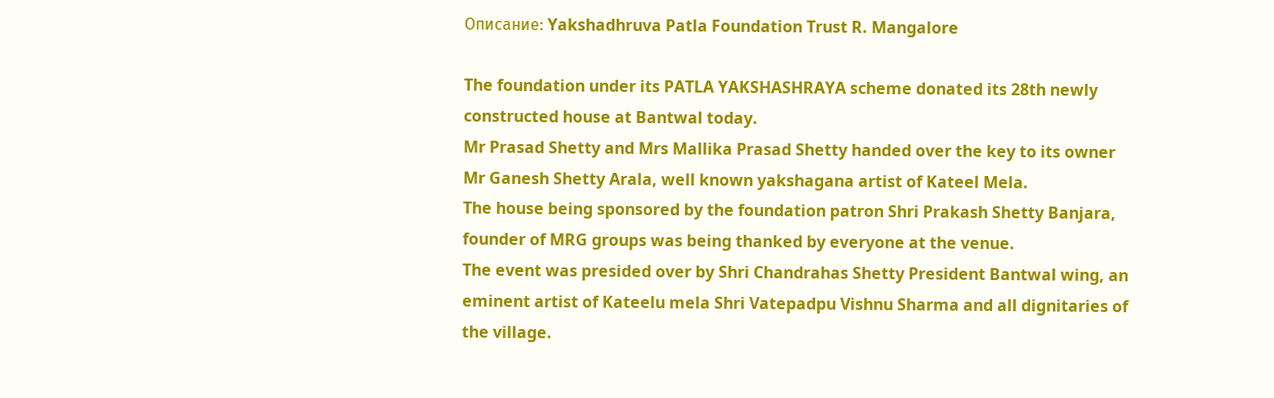Описание: Yakshadhruva Patla Foundation Trust R. Mangalore

The foundation under its PATLA YAKSHASHRAYA scheme donated its 28th newly constructed house at Bantwal today.
Mr Prasad Shetty and Mrs Mallika Prasad Shetty handed over the key to its owner Mr Ganesh Shetty Arala, well known yakshagana artist of Kateel Mela.
The house being sponsored by the foundation patron Shri Prakash Shetty Banjara, founder of MRG groups was being thanked by everyone at the venue.
The event was presided over by Shri Chandrahas Shetty President Bantwal wing, an eminent artist of Kateelu mela Shri Vatepadpu Vishnu Sharma and all dignitaries of the village.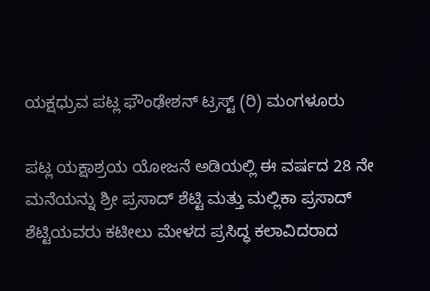ಯಕ್ಷಧ್ರುವ ಪಟ್ಲ ಫೌಂಢೇಶನ್ ಟ್ರಸ್ಟ್ (ರಿ) ಮಂಗಳೂರು

ಪಟ್ಲ ಯಕ್ಷಾಶ್ರಯ ಯೋಜನೆ ಅಡಿಯಲ್ಲಿ ಈ ವರ್ಷದ 28 ನೇ ಮನೆಯನ್ನು ಶ್ರೀ ಪ್ರಸಾದ್ ಶೆಟ್ಟಿ ಮತ್ತು ಮಲ್ಲಿಕಾ ಪ್ರಸಾದ್ ಶೆಟ್ಟಿಯವರು ಕಟೀಲು ಮೇಳದ ಪ್ರಸಿದ್ಧ ಕಲಾವಿದರಾದ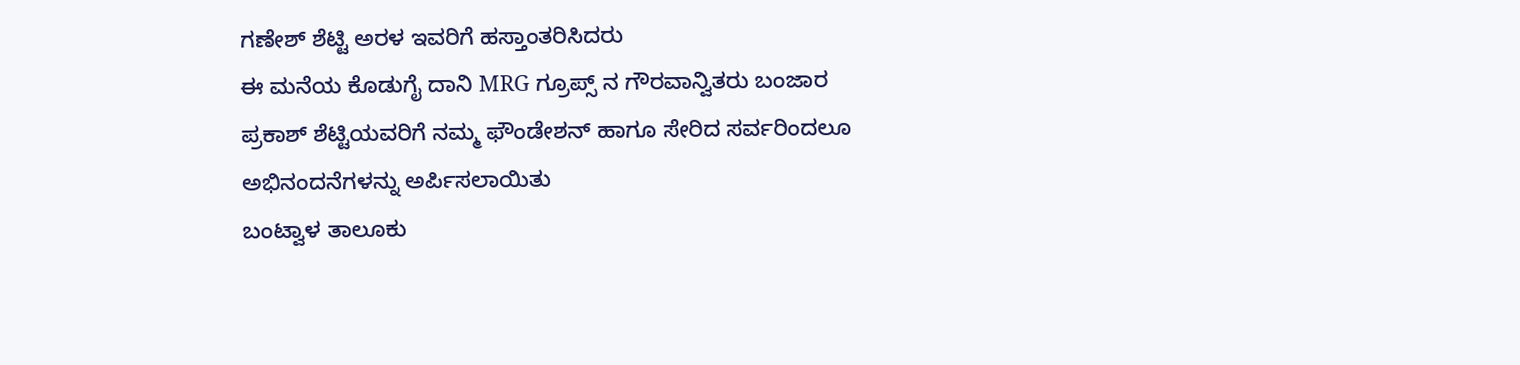ಗಣೇಶ್ ಶೆಟ್ಟಿ ಅರಳ ಇವರಿಗೆ ಹಸ್ತಾಂತರಿಸಿದರು
ಈ ಮನೆಯ ಕೊಡುಗೈ ದಾನಿ MRG ಗ್ರೂಪ್ಸ್ ನ ಗೌರವಾನ್ವಿತರು ಬಂಜಾರ ಪ್ರಕಾಶ್ ಶೆಟ್ಟಿಯವರಿಗೆ ನಮ್ಮ ಫೌಂಡೇಶನ್ ಹಾಗೂ ಸೇರಿದ ಸರ್ವರಿಂದಲೂ ಅಭಿನಂದನೆಗಳನ್ನು ಅರ್ಪಿಸಲಾಯಿತು
ಬಂಟ್ವಾಳ ತಾಲೂಕು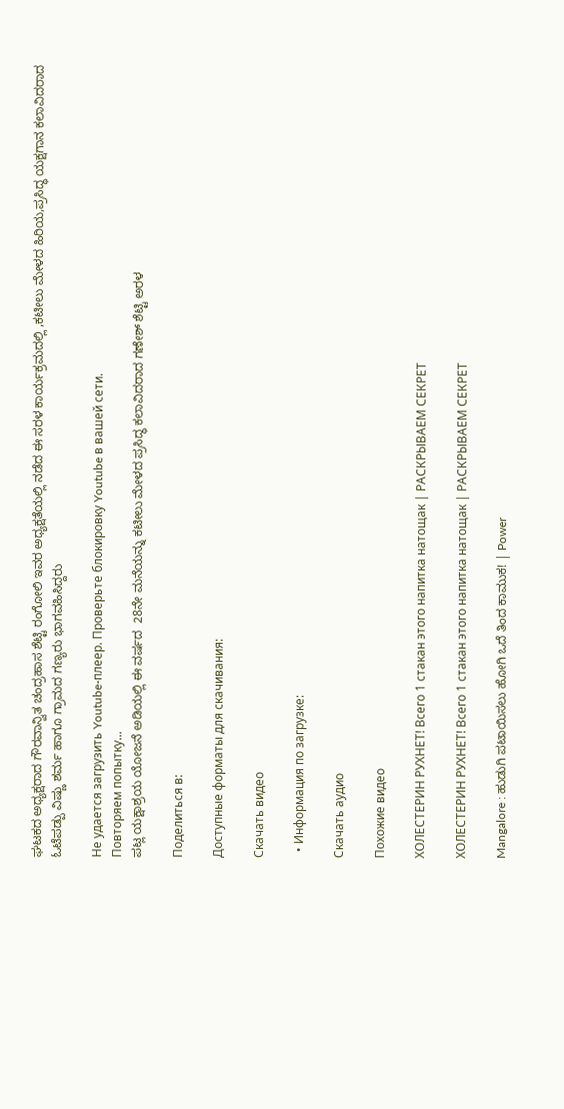ಘಟಕದ ಅಧ್ಯಕ್ಷರಾದ ಗೌರವಾನ್ವಿತ ಚಂದ್ರಹಾಸ ಶೆಟ್ಟಿ ರಂಗೋಲಿ ಇವರ ಅಧ್ಯಕ್ಷತೆಯಲ್ಲಿ ನಡೆದ ಈ ಸರಳ ಕಾರ್ಯಕ್ರಮದಲ್ಲಿ ,ಕಟೀಲು ಮೇಳದ ಹಿರಿಯ,ಪ್ರಸಿದ್ಧ ಯಕ್ಷಗಾನ ಕಲಾವಿದರಾದ ಓಟೆಪಡ್ಪು ವಿಷ್ಣು ಶರ್ಮ ಹಾಗೂ ಗ್ರಾಮದ ಗಣ್ಯರು ಭಾಗವಹಿಸಿದ್ದರು

Не удается загрузить Youtube-плеер. Проверьте блокировку Youtube в вашей сети.
Повторяем попытку...
ಪಟ್ಲ ಯಕ್ಷಾಶ್ರಯ ಯೋಜನೆ ಅಡಿಯಲ್ಲಿ ಈ ವರ್ಷದ  28ನೇ ಮನೆಯನ್ನು ಕಟೀಲು ಮೇಳದ ಪ್ರಸಿದ್ಧ ಕಲಾವಿದರಾದ ಗಣೇಶ್ ಶೆಟ್ಟಿ ಅರಳ

Поделиться в:

Доступные форматы для скачивания:

Скачать видео

  • Информация по загрузке:

Скачать аудио

Похожие видео

ХОЛЕСТЕРИН РУХНЕТ! Всего 1 стакан этого напитка натощак | РАСКРЫВАЕМ СЕКРЕТ

ХОЛЕСТЕРИН РУХНЕТ! Всего 1 стакан этого напитка натощак | РАСКРЫВАЕМ СЕКРЕТ

Mangalore : ಹುಡುಗಿ ಪಟಾಯಿಸಲು ಹೋಗಿ ಒದೆ ತಿಂದ ಕಾಮುಕ! | Power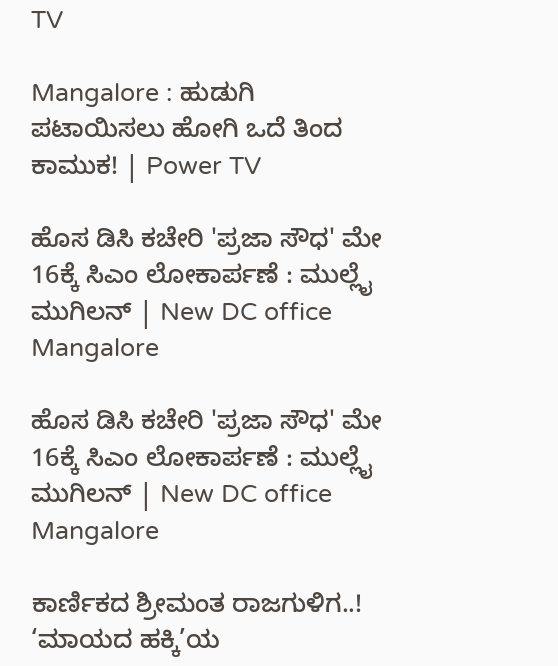TV

Mangalore : ಹುಡುಗಿ ಪಟಾಯಿಸಲು ಹೋಗಿ ಒದೆ ತಿಂದ ಕಾಮುಕ! | Power TV

ಹೊಸ ಡಿಸಿ ಕಚೇರಿ 'ಪ್ರಜಾ ಸೌಧ' ಮೇ 16ಕ್ಕೆ ಸಿಎಂ ಲೋಕಾರ್ಪಣೆ : ಮುಲ್ಲೈ ಮುಗಿಲನ್ | New DC office Mangalore

ಹೊಸ ಡಿಸಿ ಕಚೇರಿ 'ಪ್ರಜಾ ಸೌಧ' ಮೇ 16ಕ್ಕೆ ಸಿಎಂ ಲೋಕಾರ್ಪಣೆ : ಮುಲ್ಲೈ ಮುಗಿಲನ್ | New DC office Mangalore

ಕಾರ್ಣಿಕದ ಶ್ರೀಮಂತ ರಾಜಗುಳಿಗ..! ‘ಮಾಯದ ಹಕ್ಕಿ’ಯ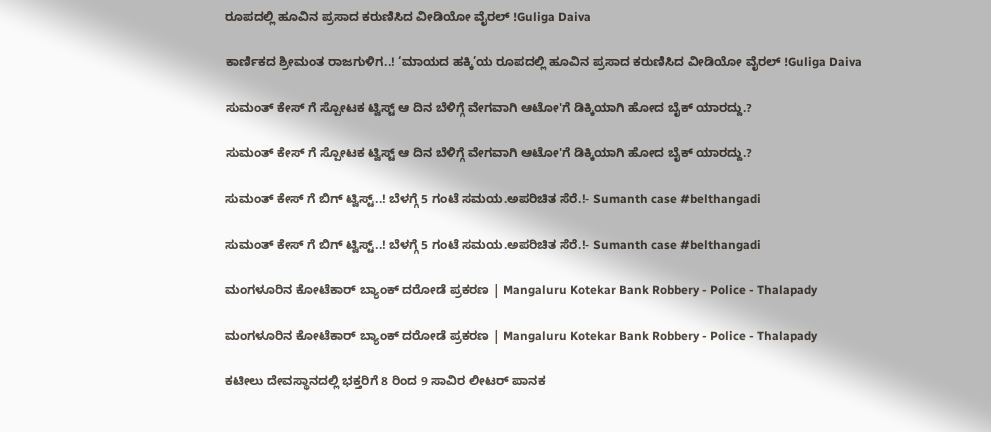ರೂಪದಲ್ಲಿ ಹೂವಿನ ಪ್ರಸಾದ ಕರುಣಿಸಿದ ವೀಡಿಯೋ ವೈರಲ್ !Guliga Daiva

ಕಾರ್ಣಿಕದ ಶ್ರೀಮಂತ ರಾಜಗುಳಿಗ..! ‘ಮಾಯದ ಹಕ್ಕಿ’ಯ ರೂಪದಲ್ಲಿ ಹೂವಿನ ಪ್ರಸಾದ ಕರುಣಿಸಿದ ವೀಡಿಯೋ ವೈರಲ್ !Guliga Daiva

ಸುಮಂತ್ ಕೇಸ್ ಗೆ ಸ್ಪೋಟಕ ಟ್ವಿಸ್ಟ್ ಆ ದಿನ ಬೆಳಿಗ್ಗೆ ವೇಗವಾಗಿ ಆಟೋ'ಗೆ ಡಿಕ್ಕಿಯಾಗಿ ಹೋದ ಬೈಕ್ ಯಾರದ್ದು.?

ಸುಮಂತ್ ಕೇಸ್ ಗೆ ಸ್ಪೋಟಕ ಟ್ವಿಸ್ಟ್ ಆ ದಿನ ಬೆಳಿಗ್ಗೆ ವೇಗವಾಗಿ ಆಟೋ'ಗೆ ಡಿಕ್ಕಿಯಾಗಿ ಹೋದ ಬೈಕ್ ಯಾರದ್ದು.?

ಸುಮಂತ್ ಕೇಸ್ ಗೆ ಬಿಗ್ ಟ್ವಿಸ್ಟ್..! ಬೆಳಗ್ಗೆ 5 ಗಂಟೆ ಸಮಯ.ಅಪರಿಚಿತ ಸೆರೆ.!- Sumanth case #belthangadi

ಸುಮಂತ್ ಕೇಸ್ ಗೆ ಬಿಗ್ ಟ್ವಿಸ್ಟ್..! ಬೆಳಗ್ಗೆ 5 ಗಂಟೆ ಸಮಯ.ಅಪರಿಚಿತ ಸೆರೆ.!- Sumanth case #belthangadi

ಮಂಗಳೂರಿನ ಕೋಟೆಕಾರ್ ಬ್ಯಾಂಕ್ ದರೋಡೆ ಪ್ರಕರಣ | Mangaluru Kotekar Bank Robbery - Police - Thalapady

ಮಂಗಳೂರಿನ ಕೋಟೆಕಾರ್ ಬ್ಯಾಂಕ್ ದರೋಡೆ ಪ್ರಕರಣ | Mangaluru Kotekar Bank Robbery - Police - Thalapady

ಕಟೀಲು ದೇವಸ್ಥಾನದಲ್ಲಿ ಭಕ್ತರಿಗೆ 8 ರಿಂದ 9 ಸಾವಿರ ಲೀಟರ್ ಪಾನಕ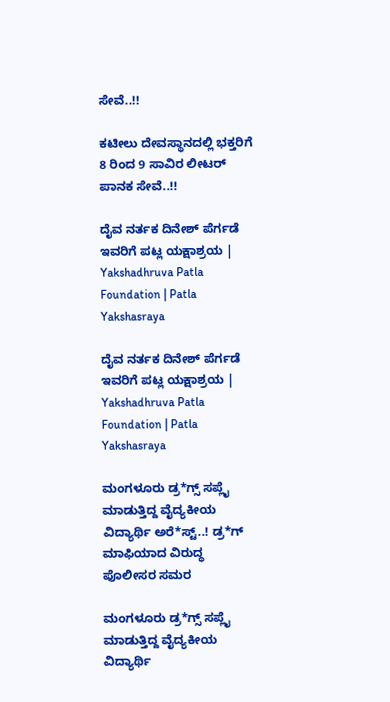ಸೇವೆ..!!

ಕಟೀಲು ದೇವಸ್ಥಾನದಲ್ಲಿ ಭಕ್ತರಿಗೆ 8 ರಿಂದ 9 ಸಾವಿರ ಲೀಟರ್ ಪಾನಕ ಸೇವೆ..!!

ದೈವ ನರ್ತಕ ದಿನೇಶ್ ಪೆರ್ಗಡೆ ಇವರಿಗೆ ಪಟ್ಲ ಯಕ್ಷಾಶ್ರಯ | Yakshadhruva Patla Foundation | Patla Yakshasraya

ದೈವ ನರ್ತಕ ದಿನೇಶ್ ಪೆರ್ಗಡೆ ಇವರಿಗೆ ಪಟ್ಲ ಯಕ್ಷಾಶ್ರಯ | Yakshadhruva Patla Foundation | Patla Yakshasraya

ಮಂಗಳೂರು ಡ್ರ*ಗ್ಸ್ ಸಪ್ಲೈ ಮಾಡುತ್ತಿದ್ದ ವೈದ್ಯಕೀಯ ವಿದ್ಯಾರ್ಥಿ ಅರೆ*ಸ್ಟ್..! ಡ್ರ*ಗ್ ಮಾಫಿಯಾದ ವಿರುದ್ಧ ಪೊಲೀಸರ ಸಮರ

ಮಂಗಳೂರು ಡ್ರ*ಗ್ಸ್ ಸಪ್ಲೈ ಮಾಡುತ್ತಿದ್ದ ವೈದ್ಯಕೀಯ ವಿದ್ಯಾರ್ಥಿ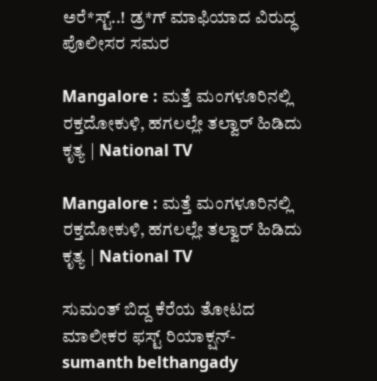ಅರೆ*ಸ್ಟ್..! ಡ್ರ*ಗ್ ಮಾಫಿಯಾದ ವಿರುದ್ಧ ಪೊಲೀಸರ ಸಮರ

Mangalore : ಮತ್ತೆ ಮಂಗಳೂರಿನಲ್ಲಿ ರಕ್ತದೋಕುಳಿ, ಹಗಲಲ್ಲೇ ತಲ್ವಾರ್ ಹಿಡಿದು ಕೃತ್ಯ | National TV

Mangalore : ಮತ್ತೆ ಮಂಗಳೂರಿನಲ್ಲಿ ರಕ್ತದೋಕುಳಿ, ಹಗಲಲ್ಲೇ ತಲ್ವಾರ್ ಹಿಡಿದು ಕೃತ್ಯ | National TV

ಸುಮಂತ್ ಬಿದ್ದ ಕೆರೆಯ ತೋಟದ ಮಾಲೀಕರ ಫಸ್ಟ್‌ ರಿಯಾಕ್ಷನ್- sumanth belthangady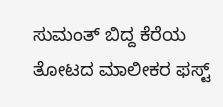ಸುಮಂತ್ ಬಿದ್ದ ಕೆರೆಯ ತೋಟದ ಮಾಲೀಕರ ಫಸ್ಟ್‌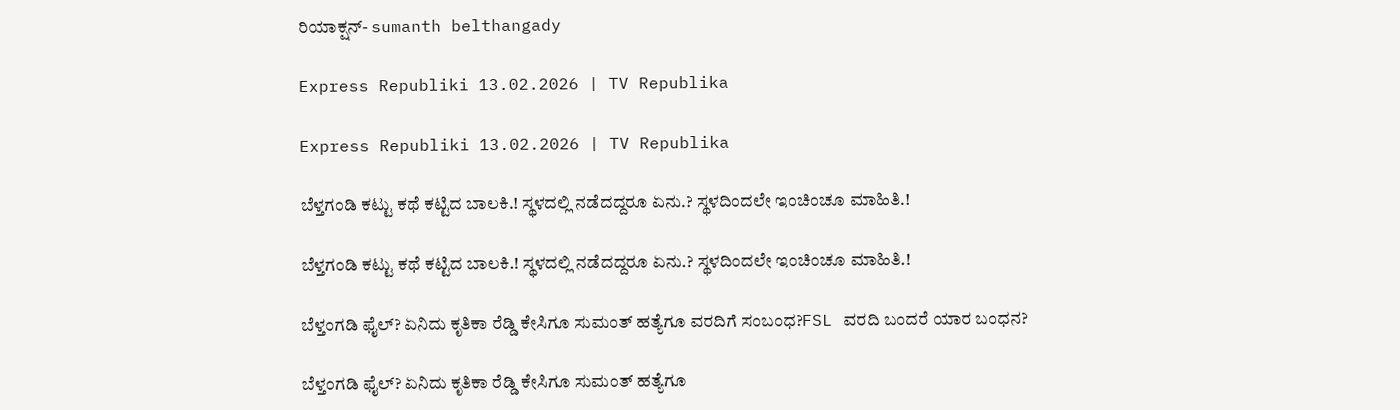ರಿಯಾಕ್ಷನ್- sumanth belthangady

Express Republiki 13.02.2026 | TV Republika

Express Republiki 13.02.2026 | TV Republika

ಬೆಳ್ತಗಂಡಿ ಕಟ್ಟು ಕಥೆ ಕಟ್ಟಿದ ಬಾಲಕಿ.! ಸ್ಥಳದಲ್ಲಿ ನಡೆದದ್ದರೂ ಏನು.? ಸ್ಥಳದಿಂದಲೇ ಇಂಚಿಂಚೂ ಮಾಹಿತಿ.!

ಬೆಳ್ತಗಂಡಿ ಕಟ್ಟು ಕಥೆ ಕಟ್ಟಿದ ಬಾಲಕಿ.! ಸ್ಥಳದಲ್ಲಿ ನಡೆದದ್ದರೂ ಏನು.? ಸ್ಥಳದಿಂದಲೇ ಇಂಚಿಂಚೂ ಮಾಹಿತಿ.!

ಬೆಳ್ತಂಗಡಿ ಫೈಲ್? ಏನಿದು ಕೃತಿಕಾ ರೆಡ್ಡಿ ಕೇಸಿಗೂ ಸುಮಂತ್ ಹತ್ಯೆಗೂ ವರದಿಗೆ ಸಂಬಂಧ?FSL ವರದಿ ಬಂದರೆ ಯಾರ ಬಂಧನ?

ಬೆಳ್ತಂಗಡಿ ಫೈಲ್? ಏನಿದು ಕೃತಿಕಾ ರೆಡ್ಡಿ ಕೇಸಿಗೂ ಸುಮಂತ್ ಹತ್ಯೆಗೂ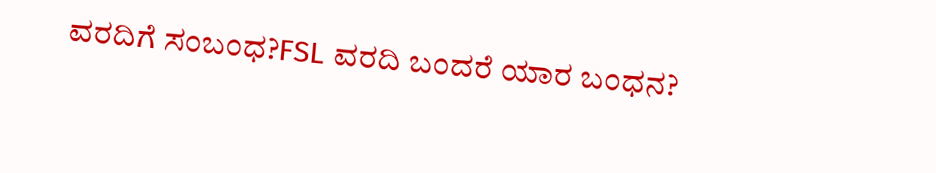ವರದಿಗೆ ಸಂಬಂಧ?FSL ವರದಿ ಬಂದರೆ ಯಾರ ಬಂಧನ?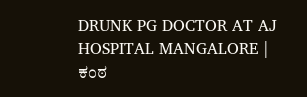DRUNK PG DOCTOR AT AJ HOSPITAL MANGALORE | ಕಂಠ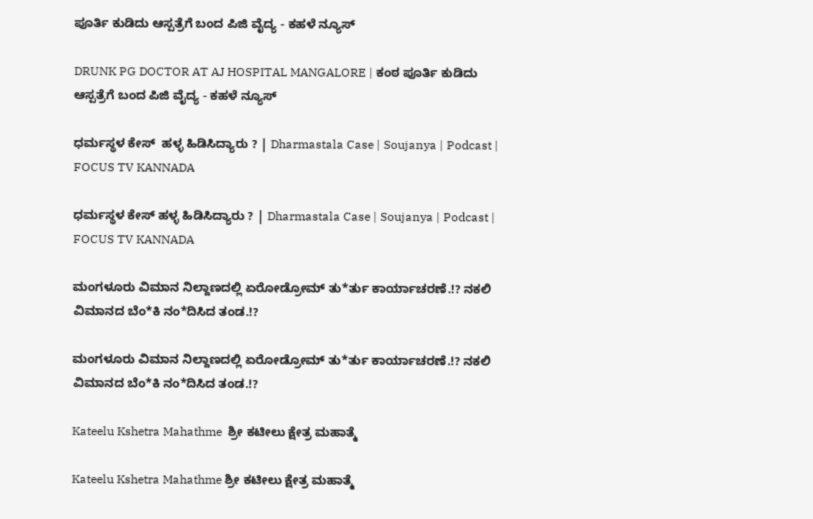ಪೂರ್ತಿ ಕುಡಿದು ಆಸ್ಪತ್ರೆಗೆ ಬಂದ ಪಿಜಿ ವೈದ್ಯ - ಕಹಳೆ ನ್ಯೂಸ್

DRUNK PG DOCTOR AT AJ HOSPITAL MANGALORE | ಕಂಠ ಪೂರ್ತಿ ಕುಡಿದು ಆಸ್ಪತ್ರೆಗೆ ಬಂದ ಪಿಜಿ ವೈದ್ಯ - ಕಹಳೆ ನ್ಯೂಸ್

ಧರ್ಮಸ್ಥಳ ಕೇಸ್  ಹಳ್ಳ ಹಿಡಿಸಿದ್ಯಾರು ? | Dharmastala Case | Soujanya | Podcast | FOCUS TV KANNADA

ಧರ್ಮಸ್ಥಳ ಕೇಸ್ ಹಳ್ಳ ಹಿಡಿಸಿದ್ಯಾರು ? | Dharmastala Case | Soujanya | Podcast | FOCUS TV KANNADA

ಮಂಗಳೂರು ವಿಮಾನ ನಿಲ್ದಾಣದಲ್ಲಿ ಏರೋಡ್ರೋಮ್ ತು*ರ್ತು ಕಾರ್ಯಾಚರಣೆ.!? ನಕಲಿ ವಿಮಾನದ ಬೆಂ*ಕಿ ನಂ*ದಿಸಿದ ತಂಡ.!?

ಮಂಗಳೂರು ವಿಮಾನ ನಿಲ್ದಾಣದಲ್ಲಿ ಏರೋಡ್ರೋಮ್ ತು*ರ್ತು ಕಾರ್ಯಾಚರಣೆ.!? ನಕಲಿ ವಿಮಾನದ ಬೆಂ*ಕಿ ನಂ*ದಿಸಿದ ತಂಡ.!?

Kateelu Kshetra Mahathme  ಶ್ರೀ ಕಟೀಲು ಕ್ಷೇತ್ರ ಮಹಾತ್ಮೆ

Kateelu Kshetra Mahathme ಶ್ರೀ ಕಟೀಲು ಕ್ಷೇತ್ರ ಮಹಾತ್ಮೆ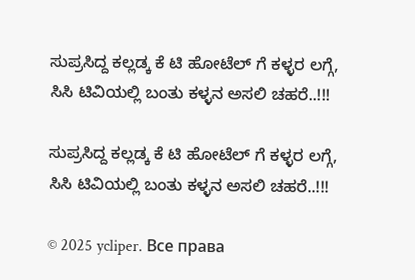ಸುಪ್ರಸಿದ್ದ ಕಲ್ಲಡ್ಕ ಕೆ ಟಿ ಹೋಟೆಲ್ ಗೆ ಕಳ್ಳರ ಲಗ್ಗೆ, ಸಿಸಿ ಟಿವಿಯಲ್ಲಿ ಬಂತು ಕಳ್ಳನ ಅಸಲಿ ಚಹರೆ..!!!

ಸುಪ್ರಸಿದ್ದ ಕಲ್ಲಡ್ಕ ಕೆ ಟಿ ಹೋಟೆಲ್ ಗೆ ಕಳ್ಳರ ಲಗ್ಗೆ, ಸಿಸಿ ಟಿವಿಯಲ್ಲಿ ಬಂತು ಕಳ್ಳನ ಅಸಲಿ ಚಹರೆ..!!!

© 2025 ycliper. Все права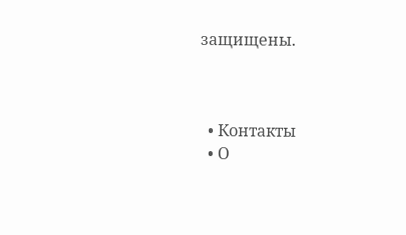защищены.



  • Контакты
  • О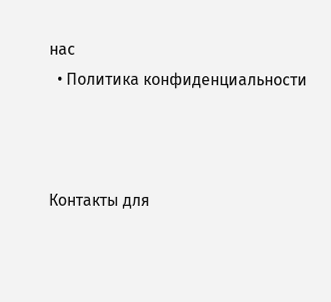нас
  • Политика конфиденциальности



Контакты для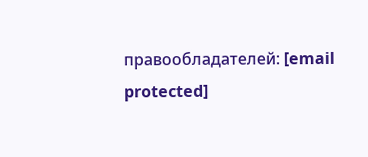правообладателей: [email protected]